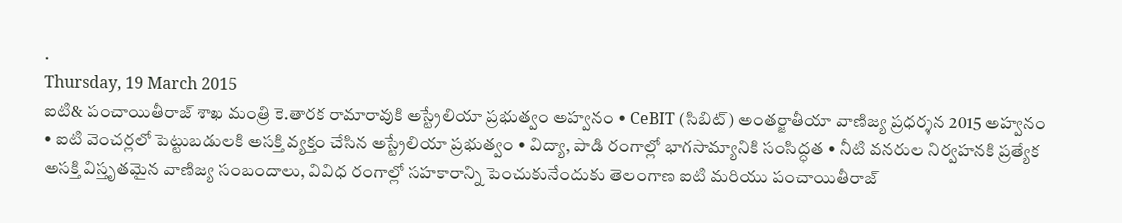.
Thursday, 19 March 2015
ఐటి& పంచాయితీరాజ్ శాఖ మంత్రి కె.తారక రామారావుకి అస్ట్రేలియా ప్రభుత్వం అహ్వనం • CeBIT (సిబిట్) అంతర్జాతీయా వాణిజ్య ప్రధర్శన 2015 అహ్వనం • ఐటి వెంచర్లలో పెట్టుబడులకి అసక్తి వ్యక్తం చేసిన అస్ట్రేలియా ప్రభుత్వం • విద్యా, పాడి రంగాల్లో భాగసామ్యానికి సంసిద్ధత • నీటి వనరుల నిర్వహనకి ప్రత్యేక అసక్తి విస్తృతమైన వాణిజ్య సంబందాలు, వివిధ రంగాల్లో సహకారాన్ని పెంచుకునేందుకు తెలంగాణ ఐటి మరియు పంచాయితీరాజ్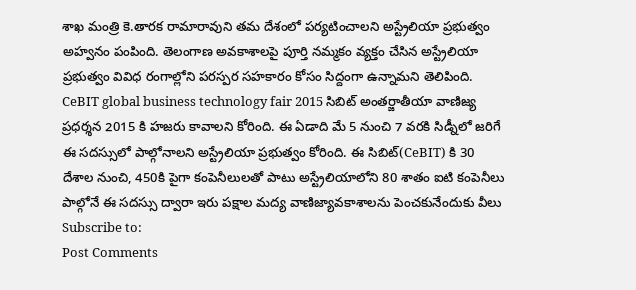శాఖ మంత్రి కె.తారక రామారావుని తమ దేశంలో పర్యటించాలని అస్ట్రేలియా ప్రభుత్వం అహ్వనం పంపింది. తెలంగాణ అవకాశాలపై పూర్తి నమ్మకం వ్యక్తం చేసిన అస్ట్రేలియా ప్రభుత్వం వివిధ రంగాల్లోని పరస్పర సహకారం కోసం సిద్దంగా ఉన్నామని తెలిపింది. CeBIT global business technology fair 2015 సిబిట్ అంతర్జాతీయా వాణిజ్య ప్రధర్శన 2015 కి హజరు కావాలని కోరింది. ఈ ఏడాది మే 5 నుంచి 7 వరకి సిడ్నీలో జరిగే ఈ సదస్సులో పాల్గోనాలని అస్ట్రేలియా ప్రభుత్వం కోరింది. ఈ సిబిట్(CeBIT) కి 30 దేశాల నుంచి, 450కి పైగా కంపెనీలులతో పాటు అస్ట్రేలియాలోని 80 శాతం ఐటి కంపెనీలు పాల్గోనే ఈ సదస్సు ద్వారా ఇరు పక్షాల మద్య వాణిజ్యావకాశాలను పెంచకునేందుకు వీలు
Subscribe to:
Post Comments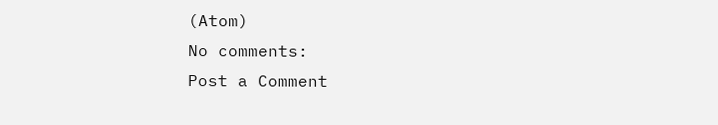(Atom)
No comments:
Post a Comment